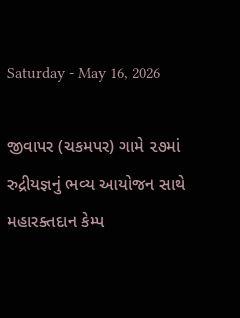Saturday - May 16, 2026

જીવાપર (ચકમપર) ગામે ૨૭માં રુદ્રીયજ્ઞનું ભવ્ય આયોજન સાથે મહારક્તદાન કેમ્પ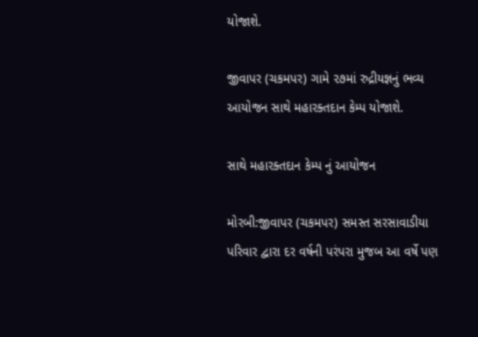યોજાશે.

જીવાપર (ચકમપર) ગામે ૨૭માં રુદ્રીયજ્ઞનું ભવ્ય આયોજન સાથે મહારક્તદાન કેમ્પ યોજાશે.

સાથે મહારક્તદાન કેમ્પ નું આયોજન

મોરબી:જીવાપર (ચકમપર) સમસ્ત સરસાવાડીયા પરિવાર દ્વારા દર વર્ષની પરંપરા મુજબ આ વર્ષે પણ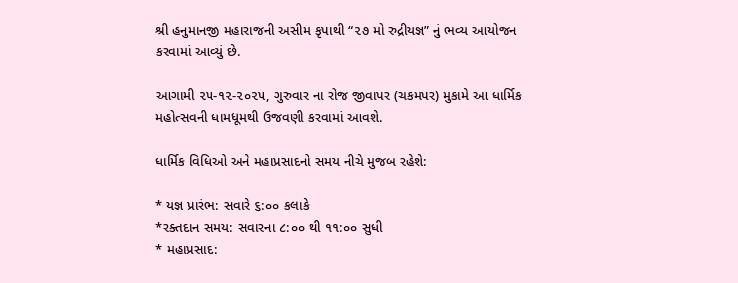શ્રી હનુમાનજી મહારાજની અસીમ કૃપાથી “૨૭ મો રુદ્રીયજ્ઞ” નું ભવ્ય આયોજન કરવામાં આવ્યું છે.

આગામી ૨૫-૧૨-૨૦૨૫, ગુરુવાર ના રોજ જીવાપર (ચકમપર) મુકામે આ ધાર્મિક મહોત્સવની ધામધૂમથી ઉજવણી કરવામાં આવશે.

ધાર્મિક વિધિઓ અને મહાપ્રસાદનો સમય નીચે મુજબ રહેશે:

* યજ્ઞ પ્રારંભ: સવારે ૬:૦૦ કલાકે
*રક્તદાન સમય: સવારના ૮:૦૦ થી ૧૧:૦૦ સુધી
* મહાપ્રસાદ: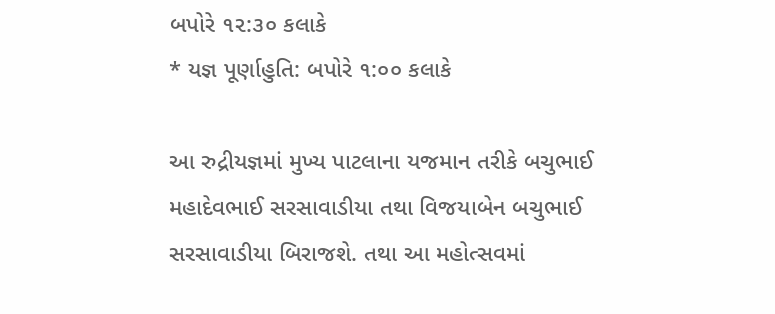બપોરે ૧૨:૩૦ કલાકે
* યજ્ઞ પૂર્ણાહુતિ: બપોરે ૧:૦૦ કલાકે

આ રુદ્રીયજ્ઞમાં મુખ્ય પાટલાના યજમાન તરીકે બચુભાઈ મહાદેવભાઈ સરસાવાડીયા તથા વિજયાબેન બચુભાઈ સરસાવાડીયા બિરાજશે. તથા આ મહોત્સવમાં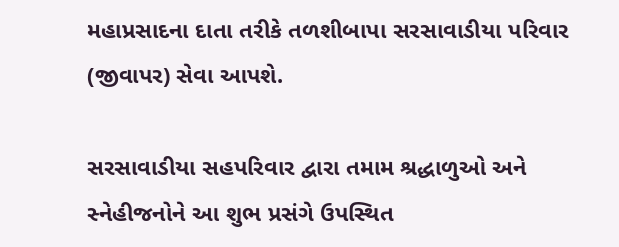મહાપ્રસાદના દાતા તરીકે તળશીબાપા સરસાવાડીયા પરિવાર (જીવાપર) સેવા આપશે.

સરસાવાડીયા સહપરિવાર દ્વારા તમામ શ્રદ્ધાળુઓ અને સ્નેહીજનોને આ શુભ પ્રસંગે ઉપસ્થિત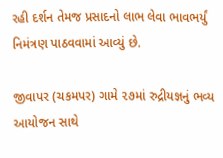રહી દર્શન તેમજ પ્રસાદનો લાભ લેવા ભાવભર્યું નિમંત્રણ પાઠવવામાં આવ્યું છે.

જીવાપર (ચકમપર) ગામે ૨૭માં રુદ્રીયજ્ઞનું ભવ્ય આયોજન સાથે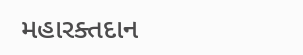મહારક્તદાન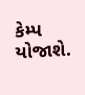કેમ્પ યોજાશે.